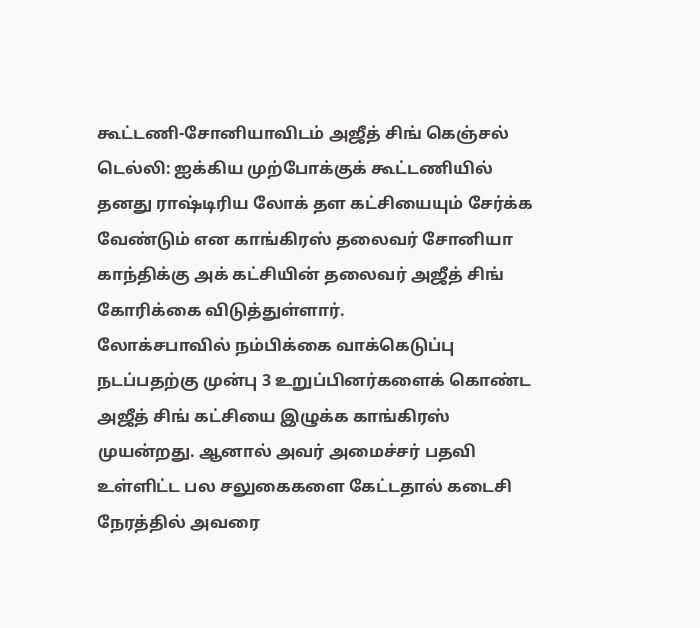கூட்டணி-சோனியாவிடம் அஜீத் சிங் கெஞ்சல்
டெல்லி: ஐக்கிய முற்போக்குக் கூட்டணியில் தனது ராஷ்டிரிய லோக் தள கட்சியையும் சேர்க்க வேண்டும் என காங்கிரஸ் தலைவர் சோனியா காந்திக்கு அக் கட்சியின் தலைவர் அஜீத் சிங் கோரிக்கை விடுத்துள்ளார்.
லோக்சபாவில் நம்பிக்கை வாக்கெடுப்பு நடப்பதற்கு முன்பு 3 உறுப்பினர்களைக் கொண்ட அஜீத் சிங் கட்சியை இழுக்க காங்கிரஸ் முயன்றது. ஆனால் அவர் அமைச்சர் பதவி உள்ளிட்ட பல சலுகைகளை கேட்டதால் கடைசி நேரத்தில் அவரை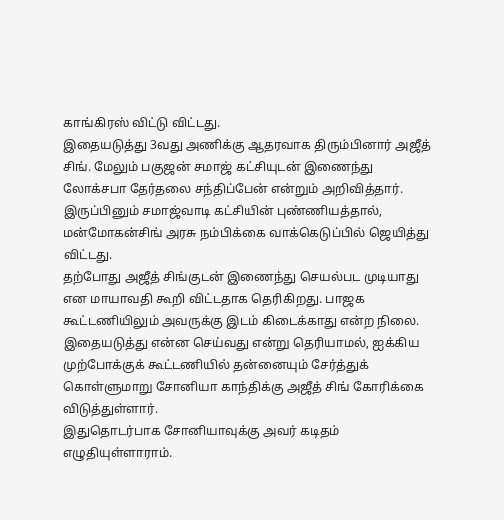காங்கிரஸ் விட்டு விட்டது.
இதையடுத்து 3வது அணிக்கு ஆதரவாக திரும்பினார் அஜீத் சிங். மேலும் பகுஜன் சமாஜ் கட்சியுடன் இணைந்து லோக்சபா தேர்தலை சந்திப்பேன் என்றும் அறிவித்தார். இருப்பினும் சமாஜ்வாடி கட்சியின் புண்ணியத்தால், மன்மோகன்சிங் அரசு நம்பிக்கை வாக்கெடுப்பில் ஜெயித்து விட்டது.
தற்போது அஜீத் சிங்குடன் இணைந்து செயல்பட முடியாது என மாயாவதி கூறி விட்டதாக தெரிகிறது. பாஜக கூட்டணியிலும் அவருக்கு இடம் கிடைக்காது என்ற நிலை.
இதையடுத்து என்ன செய்வது என்று தெரியாமல், ஐக்கிய முற்போக்குக் கூட்டணியில் தன்னையும் சேர்த்துக் கொள்ளுமாறு சோனியா காந்திக்கு அஜீத் சிங் கோரிக்கை விடுத்துள்ளார்.
இதுதொடர்பாக சோனியாவுக்கு அவர் கடிதம் எழுதியுள்ளாராம்.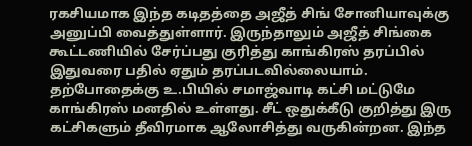ரகசியமாக இந்த கடிதத்தை அஜீத் சிங் சோனியாவுக்கு அனுப்பி வைத்துள்ளார். இருந்தாலும் அஜீத் சிங்கை கூட்டணியில் சேர்ப்பது குரித்து காங்கிரஸ் தரப்பில் இதுவரை பதில் ஏதும் தரப்படவில்லையாம்.
தற்போதைக்கு உ.பியில் சமாஜ்வாடி கட்சி மட்டுமே காங்கிரஸ் மனதில் உள்ளது. சீட் ஒதுக்கீடு குறித்து இரு கட்சிகளும் தீவிரமாக ஆலோசித்து வருகின்றன. இந்த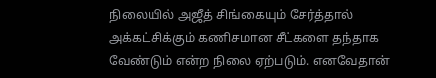நிலையில் அஜீத் சிங்கையும் சேர்த்தால் அக்கட்சிக்கும் கணிசமான சீட்களை தந்தாக வேண்டும் என்ற நிலை ஏற்படும். எனவேதான்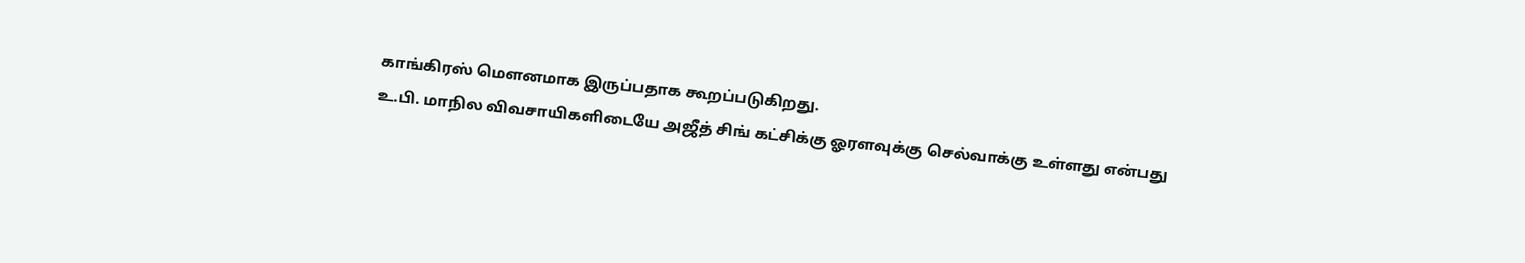காங்கிரஸ் மெளனமாக இருப்பதாக கூறப்படுகிறது.
உ.பி. மாநில விவசாயிகளிடையே அஜீத் சிங் கட்சிக்கு ஓரளவுக்கு செல்வாக்கு உள்ளது என்பது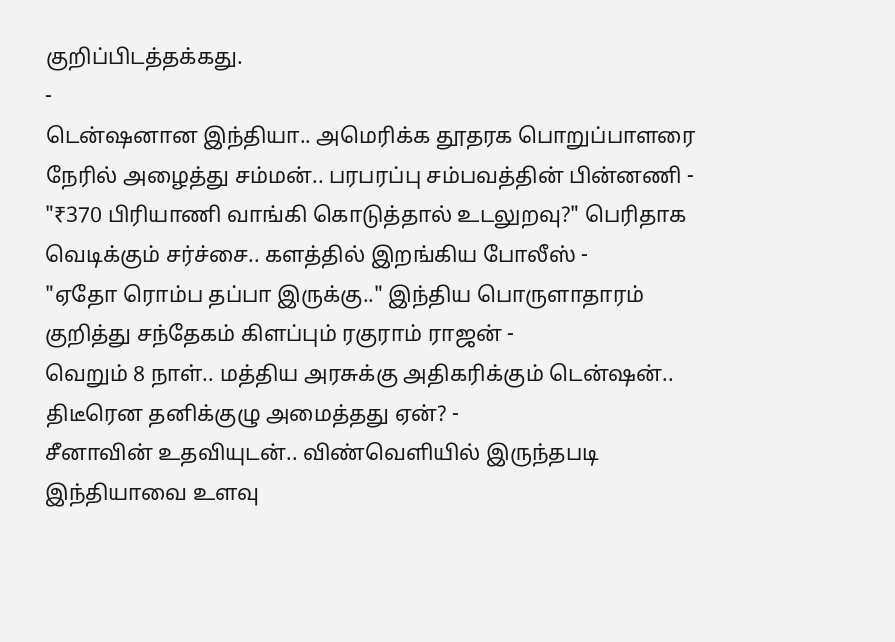குறிப்பிடத்தக்கது.
-
டென்ஷனான இந்தியா.. அமெரிக்க தூதரக பொறுப்பாளரை நேரில் அழைத்து சம்மன்.. பரபரப்பு சம்பவத்தின் பின்னணி -
"₹370 பிரியாணி வாங்கி கொடுத்தால் உடலுறவு?" பெரிதாக வெடிக்கும் சர்ச்சை.. களத்தில் இறங்கிய போலீஸ் -
"ஏதோ ரொம்ப தப்பா இருக்கு.." இந்திய பொருளாதாரம் குறித்து சந்தேகம் கிளப்பும் ரகுராம் ராஜன் -
வெறும் 8 நாள்.. மத்திய அரசுக்கு அதிகரிக்கும் டென்ஷன்.. திடீரென தனிக்குழு அமைத்தது ஏன்? -
சீனாவின் உதவியுடன்.. விண்வெளியில் இருந்தபடி இந்தியாவை உளவு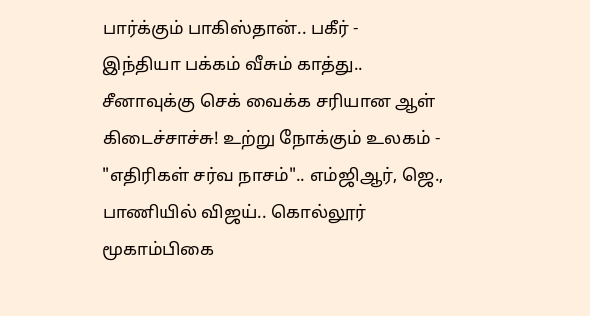பார்க்கும் பாகிஸ்தான்.. பகீர் -
இந்தியா பக்கம் வீசும் காத்து.. சீனாவுக்கு செக் வைக்க சரியான ஆள் கிடைச்சாச்சு! உற்று நோக்கும் உலகம் -
"எதிரிகள் சர்வ நாசம்".. எம்ஜிஆர், ஜெ., பாணியில் விஜய்.. கொல்லூர் மூகாம்பிகை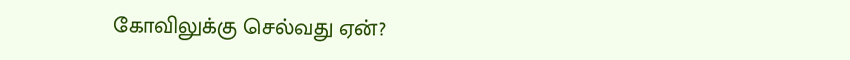கோவிலுக்கு செல்வது ஏன்?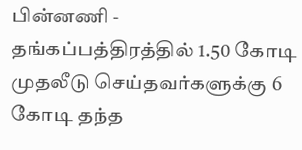பின்னணி -
தங்கப்பத்திரத்தில் 1.50 கோடி முதலீடு செய்தவர்களுக்கு 6 கோடி தந்த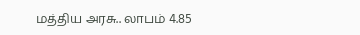மத்திய அரசு.. லாபம் 4.85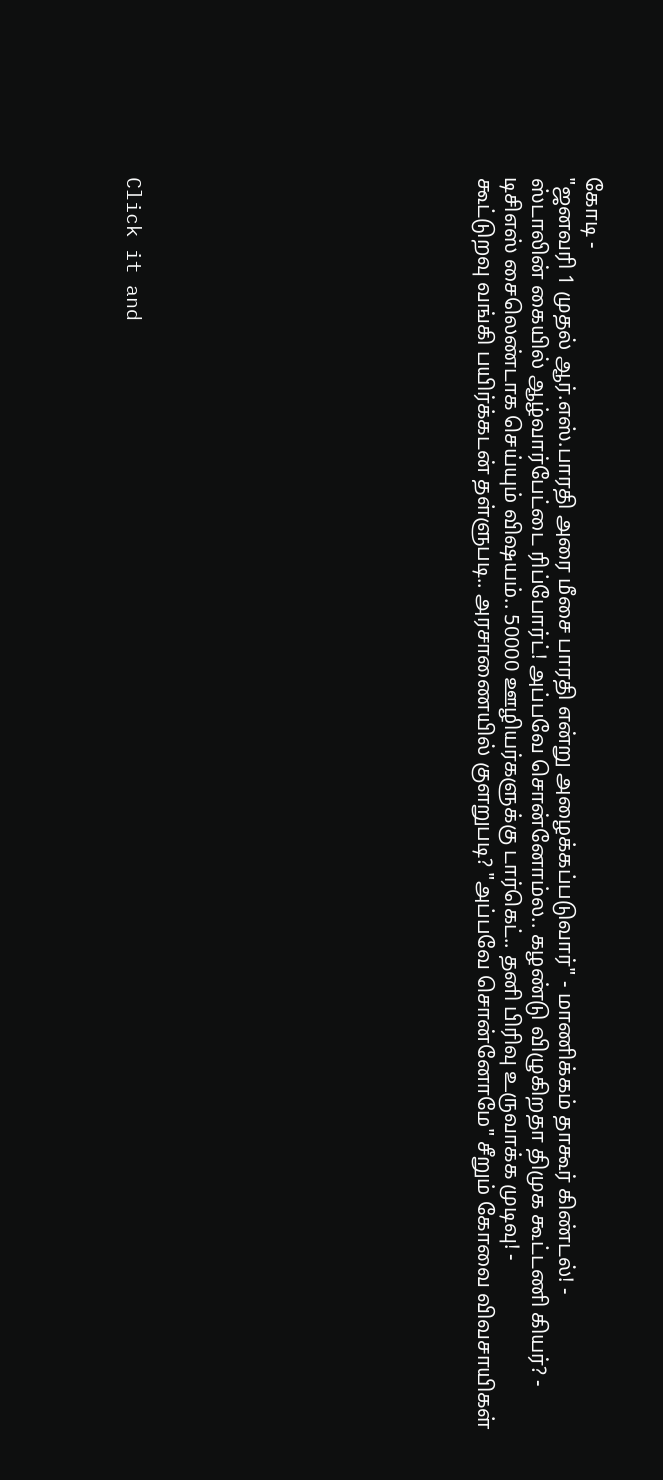கோடி -
"ஜனவரி 1 முதல் ஆர்.எஸ்.பாரதி அரை மீசை பாரதி என்று அழைக்கப்படுவார்" - மாணிக்கம் தாகூர் கிண்டல்! -
ஸ்டாலின் கையில் ஆழ்வார்பேட்டை ரிப்போர்ட்! அப்பவே சொன்னோம்ல.. கழண்டு விழுகிறதா திமுக கூட்டணி கியர்? -
டிசிஎஸ் சைலெண்டாக செய்யும் விஷயம்.. 50000 ஊழியர்களுக்கு டார்கெட்.. தனி பிரிவு உருவாக்க முடிவு! -
கூட்டுறவு வங்கி பயிர்க்கடன் தள்ளுபடி.. அரசாணையில் குளறுபடி? "அப்பவே சொன்னோமே" சீறும் கோவை விவசாயிகள்












Click it and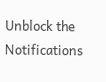Unblock the Notifications